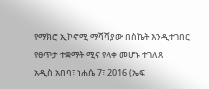የማክሮ ኢኮኖሚ ማሻሻያው በስኬት እንዲተገበር የፀጥታ ተቋማት ሚና የላቀ መሆኑ ተገለጸ
አዲስ አበባ፣ ነሐሴ 7፣ 2016 (ኤፍ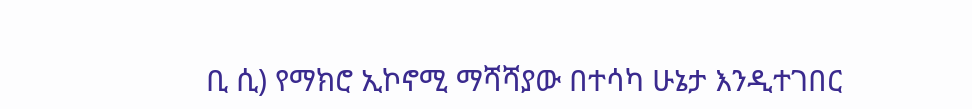ቢ ሲ) የማክሮ ኢኮኖሚ ማሻሻያው በተሳካ ሁኔታ እንዲተገበር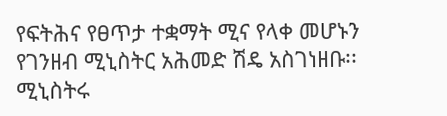የፍትሕና የፀጥታ ተቋማት ሚና የላቀ መሆኑን የገንዘብ ሚኒስትር አሕመድ ሽዴ አስገነዘቡ፡፡
ሚኒስትሩ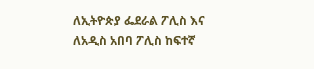ለኢትዮጵያ ፌደራል ፖሊስ እና ለአዲስ አበባ ፖሊስ ከፍተኛ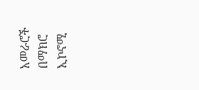አመራሮች በማክሮ ኢኮኖሚ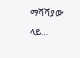ማሻሻያው ላይ…